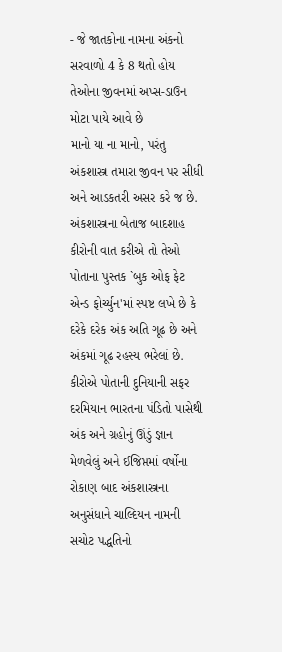- જે જાતકોના નામના અંકનો સરવાળો 4 કે 8 થતો હોય તેઓના જીવનમાં અપ્સ-ડાઉન મોટા પાયે આવે છે
માનો યા ના માનો, પરંતુ અંકશાસ્ત્ર તમારા જીવન પર સીધી અને આડકતરી અસર કરે જ છે. અંકશાસ્ત્રના બેતાજ બાદશાહ કીરોની વાત કરીએ તો તેઓ પોતાના પુસ્તક `બુક ઓફ ફેટ એન્ડ ફોર્ચ્યુન'માં સ્પષ્ટ લખે છે કે દરેકે દરેક અંક અતિ ગૂઢ છે અને અંકમાં ગૂઢ રહસ્ય ભરેલાં છે. કીરોએ પોતાની દુનિયાની સફર દરમિયાન ભારતના પંડિતો પાસેથી અંક અને ગ્રહોનું ઊંડું જ્ઞાન મેળવેલું અને ઈજિપ્તમાં વર્ષોના રોકાણ બાદ અંકશાસ્ત્રના અનુસંધાને ચાલ્દિયન નામની સચોટ પદ્ધતિનો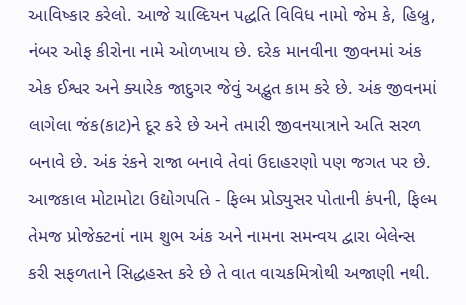આવિષ્કાર કરેલો. આજે ચાલ્દિયન પદ્ધતિ વિવિધ નામો જેમ કે, હિબ્રુ, નંબર ઓફ કીરોના નામે ઓળખાય છે. દરેક માનવીના જીવનમાં અંક એક ઈશ્વર અને ક્યારેક જાદુગર જેવું અદ્ભુત કામ કરે છે. અંક જીવનમાં લાગેલા જંક(કાટ)ને દૂર કરે છે અને તમારી જીવનયાત્રાને અતિ સરળ બનાવે છે. અંક રંકને રાજા બનાવે તેવાં ઉદાહરણો પણ જગત પર છે. આજકાલ મોટામોટા ઉદ્યોગપતિ - ફિલ્મ પ્રોડ્યુસર પોતાની કંપની, ફિલ્મ તેમજ પ્રોજેક્ટનાં નામ શુભ અંક અને નામના સમન્વય દ્વારા બેલેન્સ કરી સફળતાને સિદ્ધહસ્ત કરે છે તે વાત વાચકમિત્રોથી અજાણી નથી.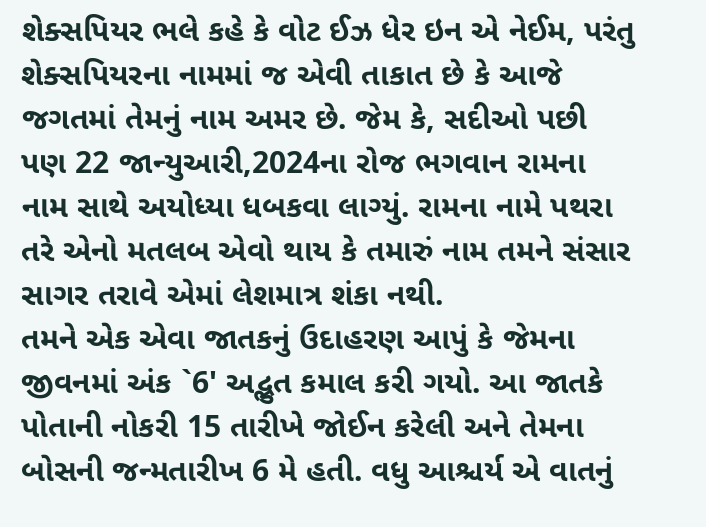શેક્સપિયર ભલે કહે કે વોટ ઈઝ ધેર ઇન એ નેઈમ, પરંતુ શેક્સપિયરના નામમાં જ એવી તાકાત છે કે આજે જગતમાં તેમનું નામ અમર છે. જેમ કે, સદીઓ પછી પણ 22 જાન્યુઆરી,2024ના રોજ ભગવાન રામના નામ સાથે અયોધ્યા ધબકવા લાગ્યું. રામના નામે પથરા તરે એનો મતલબ એવો થાય કે તમારું નામ તમને સંસાર સાગર તરાવે એમાં લેશમાત્ર શંકા નથી.
તમને એક એવા જાતકનું ઉદાહરણ આપું કે જેમના જીવનમાં અંક `6' અદ્ભુત કમાલ કરી ગયો. આ જાતકે પોતાની નોકરી 15 તારીખે જોઈન કરેલી અને તેમના બોસની જન્મતારીખ 6 મે હતી. વધુ આશ્ચર્ય એ વાતનું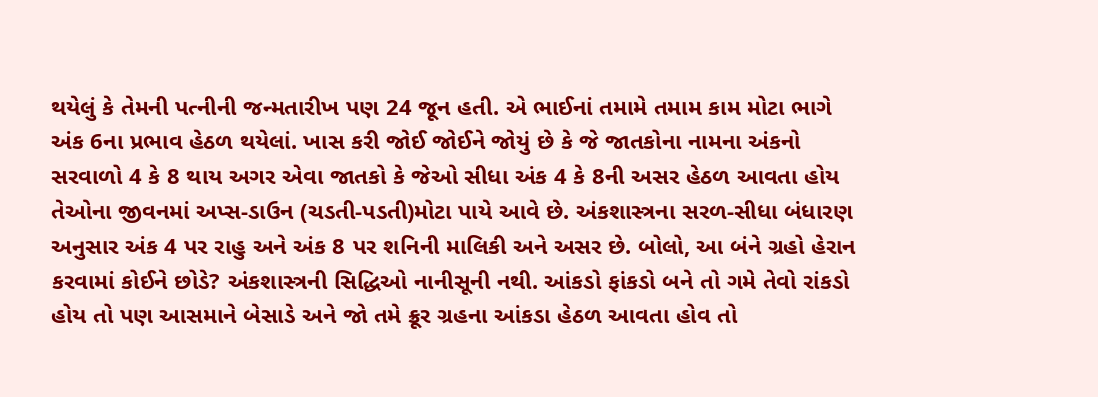થયેલું કે તેમની પત્નીની જન્મતારીખ પણ 24 જૂન હતી. એ ભાઈનાં તમામે તમામ કામ મોટા ભાગે અંક 6ના પ્રભાવ હેઠળ થયેલાં. ખાસ કરી જોઈ જોઈને જોયું છે કે જે જાતકોના નામના અંકનો સરવાળો 4 કે 8 થાય અગર એવા જાતકો કે જેઓ સીધા અંક 4 કે 8ની અસર હેઠળ આવતા હોય તેઓના જીવનમાં અપ્સ-ડાઉન (ચડતી-પડતી)મોટા પાયે આવે છે. અંકશાસ્ત્રના સરળ-સીધા બંધારણ અનુસાર અંક 4 પર રાહુ અને અંક 8 પર શનિની માલિકી અને અસર છે. બોલો, આ બંને ગ્રહો હેરાન કરવામાં કોઈને છોડે? અંકશાસ્ત્રની સિદ્ધિઓ નાનીસૂની નથી. આંકડો ફાંકડો બને તો ગમે તેવો રાંકડો હોય તો પણ આસમાને બેસાડે અને જો તમે ક્રૂર ગ્રહના આંકડા હેઠળ આવતા હોવ તો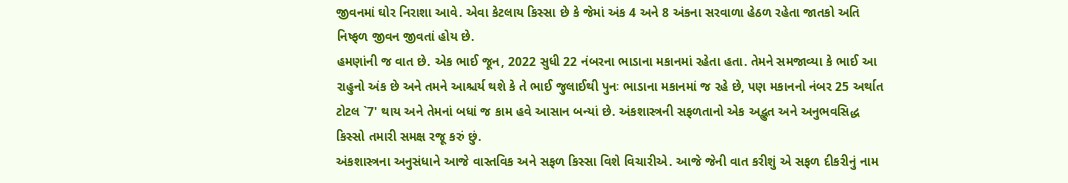જીવનમાં ઘોર નિરાશા આવે. એવા કેટલાય કિસ્સા છે કે જેમાં અંક 4 અને 8 અંકના સરવાળા હેઠળ રહેતા જાતકો અતિ નિષ્ફળ જીવન જીવતાં હોય છે.
હમણાંની જ વાત છે. એક ભાઈ જૂન, 2022 સુધી 22 નંબરના ભાડાના મકાનમાં રહેતા હતા. તેમને સમજાવ્યા કે ભાઈ આ રાહુનો અંક છે અને તમને આશ્ચર્ય થશે કે તે ભાઈ જુલાઈથી પુનઃ ભાડાના મકાનમાં જ રહે છે, પણ મકાનનો નંબર 25 અર્થાત ટોટલ `7' થાય અને તેમનાં બધાં જ કામ હવે આસાન બન્યાં છે. અંકશાસ્ત્રની સફળતાનો એક અદ્ભુત અને અનુભવસિદ્ધ કિસ્સો તમારી સમક્ષ રજૂ કરું છું.
અંકશાસ્ત્રના અનુસંધાને આજે વાસ્તવિક અને સફળ કિસ્સા વિશે વિચારીએ. આજે જેની વાત કરીશું એ સફળ દીકરીનું નામ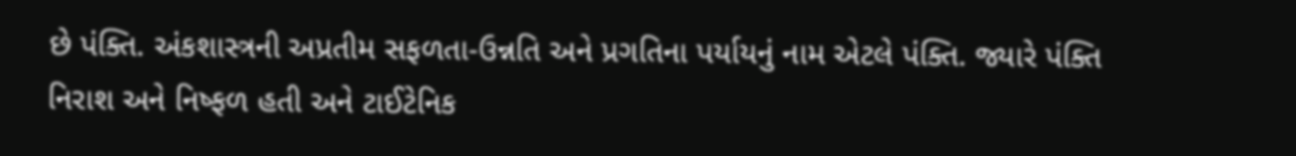છે પંક્તિ. અંકશાસ્ત્રની અપ્રતીમ સફળતા-ઉન્નતિ અને પ્રગતિના પર્યાયનું નામ એટલે પંક્તિ. જ્યારે પંક્તિ નિરાશ અને નિષ્ફળ હતી અને ટાઈટેનિક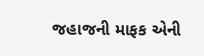જહાજની માફક એની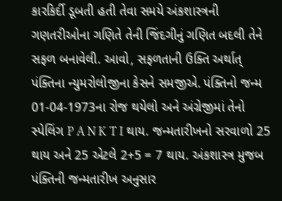કારકિર્દી ડૂબતી હતી તેવા સમયે અંકશાસ્ત્રની ગણતરીઓના ગણિતે તેની જિંદગીનું ગણિત બદલી તેને સફળ બનાવેલી. આવો, સફળતાની ઉક્તિ અર્થાત્ પંક્તિના ન્યુમરોલોજીના કેસને સમજીએ. પંક્તિનો જન્મ 01-04-1973ના રોજ થયેલો અને અંગ્રેજીમાં તેનો સ્પેલિંગ P A N K T I થાય. જન્મતારીખનો સરવાળો 25 થાય અને 25 એટલે 2+5 = 7 થાય. અંકશાસ્ત્ર મુજબ પંક્તિની જન્મતારીખ અનુસાર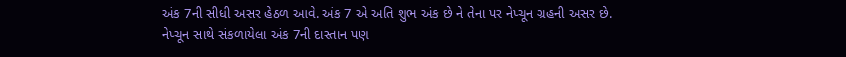અંક 7ની સીધી અસર હેઠળ આવે. અંક 7 એ અતિ શુભ અંક છે ને તેના પર નેપ્ચૂન ગ્રહની અસર છે.
નેપ્ચૂન સાથે સંકળાયેલા અંક 7ની દાસ્તાન પણ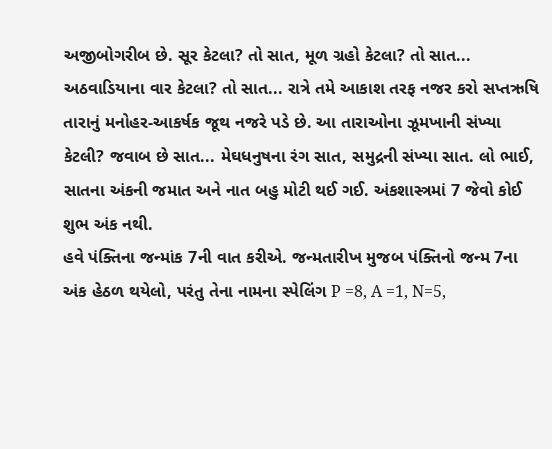અજીબોગરીબ છે. સૂર કેટલા? તો સાત, મૂળ ગ્રહો કેટલા? તો સાત... અઠવાડિયાના વાર કેટલા? તો સાત... રાત્રે તમે આકાશ તરફ નજર કરો સપ્તઋષિ તારાનું મનોહર-આકર્ષક જૂથ નજરે પડે છે. આ તારાઓના ઝૂમખાની સંખ્યા કેટલી? જવાબ છે સાત... મેઘધનુષના રંગ સાત, સમુદ્રની સંખ્યા સાત. લો ભાઈ, સાતના અંકની જમાત અને નાત બહુ મોટી થઈ ગઈ. અંકશાસ્ત્રમાં 7 જેવો કોઈ શુભ અંક નથી.
હવે પંક્તિના જન્માંક 7ની વાત કરીએ. જન્મતારીખ મુજબ પંક્તિનો જન્મ 7ના અંક હેઠળ થયેલો, પરંતુ તેના નામના સ્પેલિંગ P =8, A =1, N=5,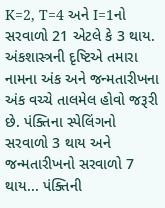K=2, T=4 અને I=1નો સરવાળો 21 એટલે કે 3 થાય. અંકશાસ્ત્રની દૃષ્ટિએ તમારા નામના અંક અને જન્મતારીખના અંક વચ્ચે તાલમેલ હોવો જરૂરી છે. પંક્તિના સ્પેલિંગનો સરવાળો 3 થાય અને જન્મતારીખનો સરવાળો 7 થાય... પંક્તિની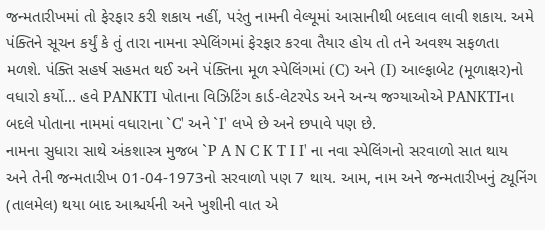જન્મતારીખમાં તો ફેરફાર કરી શકાય નહીં, પરંતુ નામની વેલ્યૂમાં આસાનીથી બદલાવ લાવી શકાય. અમે પંક્તિને સૂચન કર્યું કે તું તારા નામના સ્પેલિંગમાં ફેરફાર કરવા તૈયાર હોય તો તને અવશ્ય સફળતા મળશે. પંક્તિ સહર્ષ સહમત થઈ અને પંક્તિના મૂળ સ્પેલિંગમાં (C) અને (I) આલ્ફાબેટ (મૂળાક્ષર)નો વધારો કર્યો... હવે PANKTI પોતાના વિઝિટિંગ કાર્ડ-લેટરપેડ અને અન્ય જગ્યાઓએ PANKTIના બદલે પોતાના નામમાં વધારાના `C' અને `I' લખે છે અને છપાવે પણ છે.
નામના સુધારા સાથે અંકશાસ્ત્ર મુજબ `P A N C K T I I' ના નવા સ્પેલિંગનો સરવાળો સાત થાય અને તેની જન્મતારીખ 01-04-1973નો સરવાળો પણ 7 થાય. આમ, નામ અને જન્મતારીખનું ટ્યૂનિંગ (તાલમેલ) થયા બાદ આશ્ચર્યની અને ખુશીની વાત એ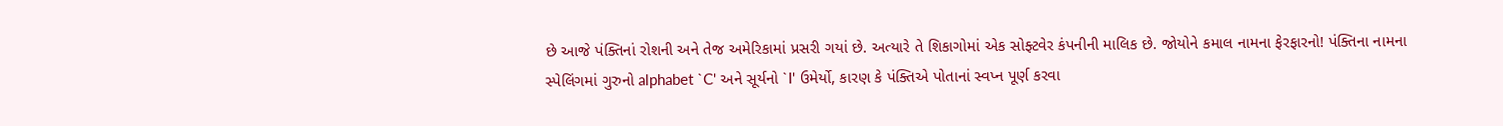છે આજે પંક્તિનાં રોશની અને તેજ અમેરિકામાં પ્રસરી ગયાં છે. અત્યારે તે શિકાગોમાં એક સોફ્ટવેર કંપનીની માલિક છે. જોયોને કમાલ નામના ફેરફારનો! પંક્તિના નામના સ્પેલિંગમાં ગુરુનો alphabet `C' અને સૂર્યનો `I' ઉમેર્યો, કારણ કે પંક્તિએ પોતાનાં સ્વપ્ન પૂર્ણ કરવા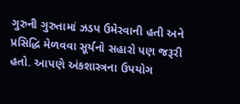ગુરુની ગુરુતામાં ઝડપ ઉમેરવાની હતી અને પ્રસિદ્ધિ મેળવવા સૂર્યનો સહારો પણ જરૂરી હતો. આપણે અંકશાસ્ત્રના ઉપયોગ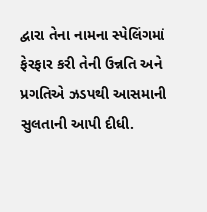દ્વારા તેના નામના સ્પેલિંગમાં ફેરફાર કરી તેની ઉન્નતિ અને પ્રગતિએ ઝડપથી આસમાની સુલતાની આપી દીધી.